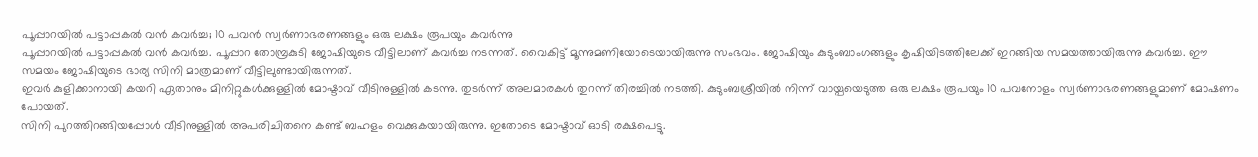പൂപ്പാറയിൽ പട്ടാപ്പകൽ വൻ കവർച്ച; 10 പവൻ സ്വർണാഭരണങ്ങളും ഒരു ലക്ഷം രൂപയും കവർന്നു
പൂപ്പാറയിൽ പട്ടാപ്പകൽ വൻ കവർച്ച. പൂപ്പാറ തോമ്പ്രകുടി ജോഷിയുടെ വീട്ടിലാണ് കവർച്ച നടന്നത്. വൈകിട്ട് മൂന്നുമണിയോടെയായിരുന്നു സംഭവം. ജോഷിയും കുടുംബാംഗങ്ങളും കൃഷിയിടത്തിലേക്ക് ഇറങ്ങിയ സമയത്തായിരുന്നു കവർച്ച. ഈ സമയം ജോഷിയുടെ ഭാര്യ സിനി മാത്രമാണ് വീട്ടിലുണ്ടായിരുന്നത്.
ഇവർ കുളിക്കാനായി കയറി ഏതാനും മിനിറ്റുകൾക്കുള്ളിൽ മോഷ്ടാവ് വീടിനുള്ളിൽ കടന്നു. തുടർന്ന് അലമാരകൾ തുറന്ന് തിരച്ചിൽ നടത്തി. കുടുംബശ്രീയിൽ നിന്ന് വായ്പയെടുത്ത ഒരു ലക്ഷം രൂപയും 10 പവനോളം സ്വർണാഭരണങ്ങളുമാണ് മോഷണം പോയത്.
സിനി പുറത്തിറങ്ങിയപ്പോൾ വീടിനുള്ളിൽ അപരിചിതനെ കണ്ട് ബഹളം വെക്കുകയായിരുന്നു. ഇതോടെ മോഷ്ടാവ് ഓടി രക്ഷപെട്ടു.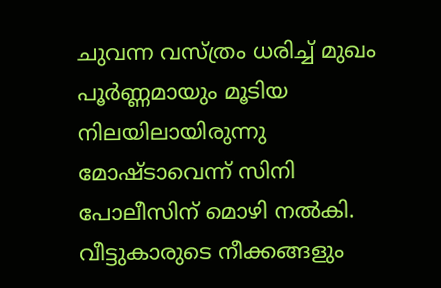ചുവന്ന വസ്ത്രം ധരിച്ച് മുഖം പൂർണ്ണമായും മൂടിയ നിലയിലായിരുന്നു മോഷ്ടാവെന്ന് സിനി പോലീസിന് മൊഴി നൽകി. വീട്ടുകാരുടെ നീക്കങ്ങളും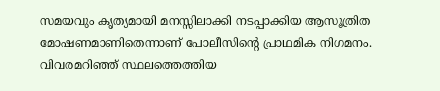സമയവും കൃത്യമായി മനസ്സിലാക്കി നടപ്പാക്കിയ ആസൂത്രിത മോഷണമാണിതെന്നാണ് പോലീസിന്റെ പ്രാഥമിക നിഗമനം. വിവരമറിഞ്ഞ് സ്ഥലത്തെത്തിയ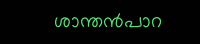ശാന്തൻപാറ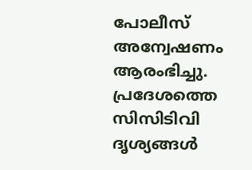പോലീസ് അന്വേഷണം ആരംഭിച്ചു. പ്രദേശത്തെ സിസിടിവി ദൃശ്യങ്ങൾ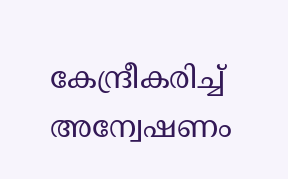കേന്ദ്രീകരിച്ച് അന്വേഷണം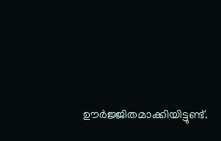ഊർജ്ജിതമാക്കിയിട്ടുണ്ട്.